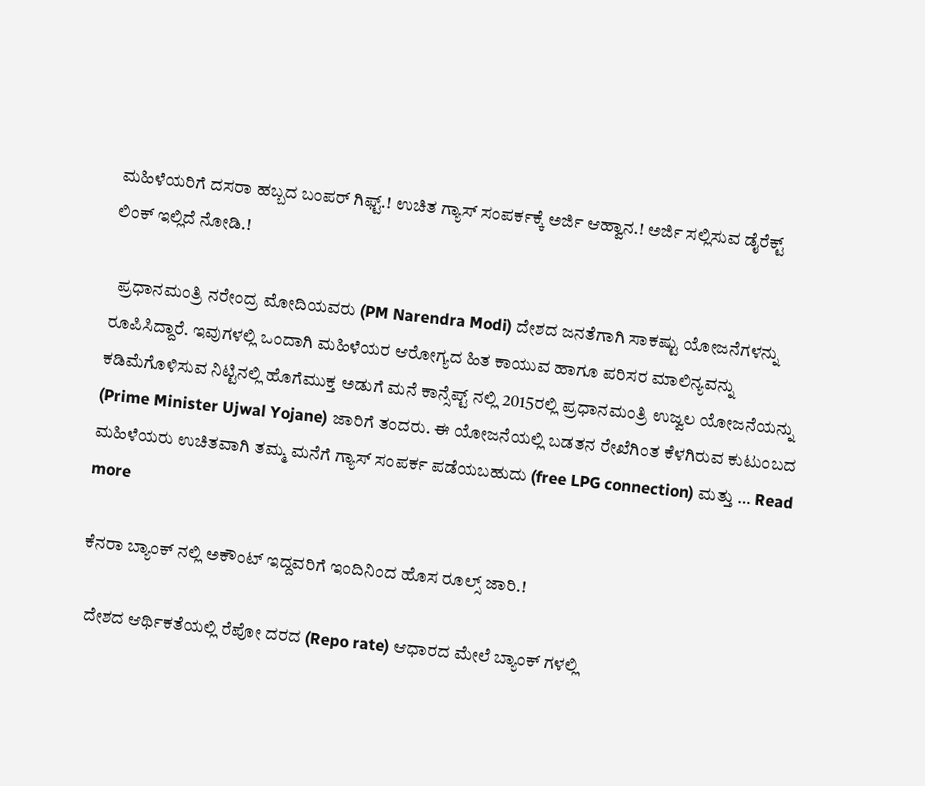ಮಹಿಳೆಯರಿಗೆ ದಸರಾ ಹಬ್ಬದ ಬಂಪರ್ ಗಿಫ್ಟ್.! ಉಚಿತ ಗ್ಯಾಸ್ ಸಂಪರ್ಕಕ್ಕೆ ಅರ್ಜಿ ಆಹ್ವಾನ.! ಅರ್ಜಿ ಸಲ್ಲಿಸುವ ಡೈರೆಕ್ಟ್ ಲಿಂಕ್ ಇಲ್ಲಿದೆ ನೋಡಿ.!

  ಪ್ರಧಾನಮಂತ್ರಿ ನರೇಂದ್ರ ಮೋದಿಯವರು (PM Narendra Modi) ದೇಶದ ಜನತೆಗಾಗಿ ಸಾಕಷ್ಟು ಯೋಜನೆಗಳನ್ನು ರೂಪಿಸಿದ್ದಾರೆ. ಇವುಗಳಲ್ಲಿ ಒಂದಾಗಿ ಮಹಿಳೆಯರ ಆರೋಗ್ಯದ ಹಿತ ಕಾಯುವ ಹಾಗೂ ಪರಿಸರ ಮಾಲಿನ್ಯವನ್ನು ಕಡಿಮೆಗೊಳಿಸುವ ನಿಟ್ಟಿನಲ್ಲಿ ಹೊಗೆಮುಕ್ತ ಅಡುಗೆ ಮನೆ ಕಾನ್ಸೆಪ್ಟ್ ನಲ್ಲಿ 2015ರಲ್ಲಿ ಪ್ರಧಾನಮಂತ್ರಿ ಉಜ್ವಲ ಯೋಜನೆಯನ್ನು (Prime Minister Ujwal Yojane) ಜಾರಿಗೆ ತಂದರು. ಈ ಯೋಜನೆಯಲ್ಲಿ ಬಡತನ ರೇಖೆಗಿಂತ ಕೆಳಗಿರುವ ಕುಟುಂಬದ ಮಹಿಳೆಯರು ಉಚಿತವಾಗಿ ತಮ್ಮ ಮನೆಗೆ ಗ್ಯಾಸ್ ಸಂಪರ್ಕ ಪಡೆಯಬಹುದು (free LPG connection) ಮತ್ತು … Read more

ಕೆನರಾ ಬ್ಯಾಂಕ್ ನಲ್ಲಿ ಅಕೌಂಟ್ ಇದ್ದವರಿಗೆ ಇಂದಿನಿಂದ ಹೊಸ ರೂಲ್ಸ್ ಜಾರಿ.!

  ದೇಶದ ಆರ್ಥಿಕತೆಯಲ್ಲಿ ರೆಪೋ ದರದ (Repo rate) ಆಧಾರದ ಮೇಲೆ ಬ್ಯಾಂಕ್ ಗಳಲ್ಲಿ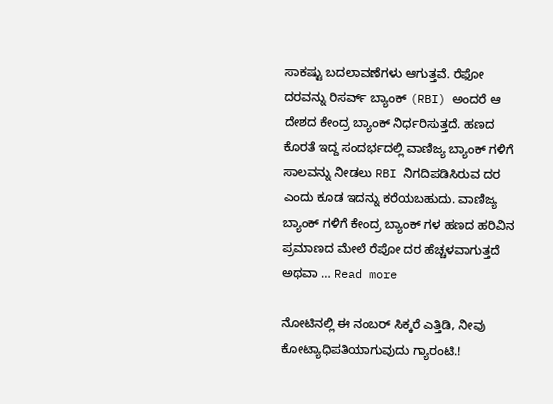ಸಾಕಷ್ಟು ಬದಲಾವಣೆಗಳು ಆಗುತ್ತವೆ. ರೆಫೋ ದರವನ್ನು ರಿಸರ್ವ್ ಬ್ಯಾಂಕ್ (RBI) ಅಂದರೆ ಆ ದೇಶದ ಕೇಂದ್ರ ಬ್ಯಾಂಕ್ ನಿರ್ಧರಿಸುತ್ತದೆ. ಹಣದ ಕೊರತೆ ಇದ್ದ ಸಂದರ್ಭದಲ್ಲಿ ವಾಣಿಜ್ಯ ಬ್ಯಾಂಕ್ ಗಳಿಗೆ ಸಾಲವನ್ನು ನೀಡಲು RBI ನಿಗದಿಪಡಿಸಿರುವ ದರ ಎಂದು ಕೂಡ ಇದನ್ನು ಕರೆಯಬಹುದು. ವಾಣಿಜ್ಯ ಬ್ಯಾಂಕ್ ಗಳಿಗೆ ಕೇಂದ್ರ ಬ್ಯಾಂಕ್ ಗಳ ಹಣದ ಹರಿವಿನ ಪ್ರಮಾಣದ ಮೇಲೆ ರೆಪೋ ದರ ಹೆಚ್ಚಳವಾಗುತ್ತದೆ ಅಥವಾ … Read more

ನೋಟಿನಲ್ಲಿ ಈ ನಂಬರ್ ಸಿಕ್ಕರೆ ಎತ್ತಿಡಿ, ನೀವು ಕೋಟ್ಯಾಧಿಪತಿಯಾಗುವುದು ಗ್ಯಾರಂಟಿ.!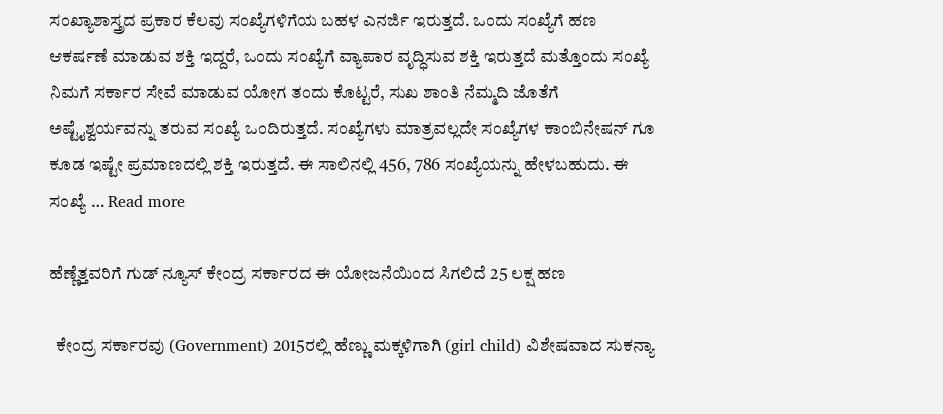ಸಂಖ್ಯಾಶಾಸ್ತ್ರದ ಪ್ರಕಾರ ಕೆಲವು ಸಂಖ್ಯೆಗಳಿಗೆಯ ಬಹಳ ಎನರ್ಜಿ ಇರುತ್ತದೆ. ಒಂದು ಸಂಖ್ಯೆಗೆ ಹಣ ಆಕರ್ಷಣೆ ಮಾಡುವ ಶಕ್ತಿ ಇದ್ದರೆ, ಒಂದು ಸಂಖ್ಯೆಗೆ ವ್ಯಾಪಾರ ವೃದ್ಧಿಸುವ ಶಕ್ತಿ ಇರುತ್ತದೆ ಮತ್ತೊಂದು ಸಂಖ್ಯೆ ನಿಮಗೆ ಸರ್ಕಾರ ಸೇವೆ ಮಾಡುವ ಯೋಗ ತಂದು ಕೊಟ್ಟರೆ, ಸುಖ ಶಾಂತಿ ನೆಮ್ಮದಿ ಜೊತೆಗೆ ಅಷ್ಟೈಶ್ವರ್ಯವನ್ನು ತರುವ ಸಂಖ್ಯೆ ಒಂದಿರುತ್ತದೆ. ಸಂಖ್ಯೆಗಳು ಮಾತ್ರವಲ್ಲದೇ ಸಂಖ್ಯೆಗಳ ಕಾಂಬಿನೇಷನ್ ಗೂ ಕೂಡ ಇಷ್ಟೇ ಪ್ರಮಾಣದಲ್ಲಿ ಶಕ್ತಿ ಇರುತ್ತದೆ. ಈ ಸಾಲಿನಲ್ಲಿ 456, 786 ಸಂಖ್ಯೆಯನ್ನು ಹೇಳಬಹುದು. ಈ ಸಂಖ್ಯೆ … Read more

ಹೆಣ್ಣೆತ್ತವರಿಗೆ ಗುಡ್ ನ್ಯೂಸ್ ಕೇಂದ್ರ ಸರ್ಕಾರದ ಈ ಯೋಜನೆಯಿಂದ ಸಿಗಲಿದೆ 25 ಲಕ್ಷ ಹಣ

  ಕೇಂದ್ರ ಸರ್ಕಾರವು (Government) 2015ರಲ್ಲಿ ಹೆಣ್ಣು ಮಕ್ಕಳಿಗಾಗಿ (girl child) ವಿಶೇಷವಾದ ಸುಕನ್ಯಾ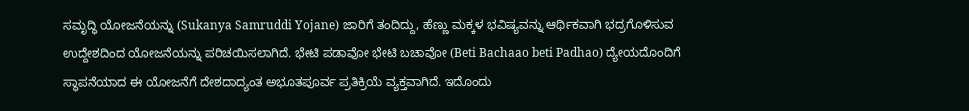ಸಮೃದ್ಧಿ ಯೋಜನೆಯನ್ನು (Sukanya Samruddi Yojane) ಜಾರಿಗೆ ತಂದಿದ್ದು, ಹೆಣ್ಣು ಮಕ್ಕಳ ಭವಿಷ್ಯವನ್ನು ಆರ್ಥಿಕವಾಗಿ ಭದ್ರಗೊಳಿಸುವ ಉದ್ದೇಶದಿಂದ ಯೋಜನೆಯನ್ನು ಪರಿಚಯಿಸಲಾಗಿದೆ. ಭೇಟಿ ಪಡಾವೋ ಭೇಟಿ ಬಚಾವೋ (Beti Bachaao beti Padhao) ದ್ಯೇಯದೊಂದಿಗೆ ಸ್ಥಾಪನೆಯಾದ ಈ ಯೋಜನೆಗೆ ದೇಶದಾದ್ಯಂತ ಅಭೂತಪೂರ್ವ ಪ್ರತಿಕ್ರಿಯೆ ವ್ಯಕ್ತವಾಗಿದೆ. ಇದೊಂದು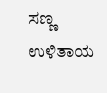ಸಣ್ಣ ಉಳಿತಾಯ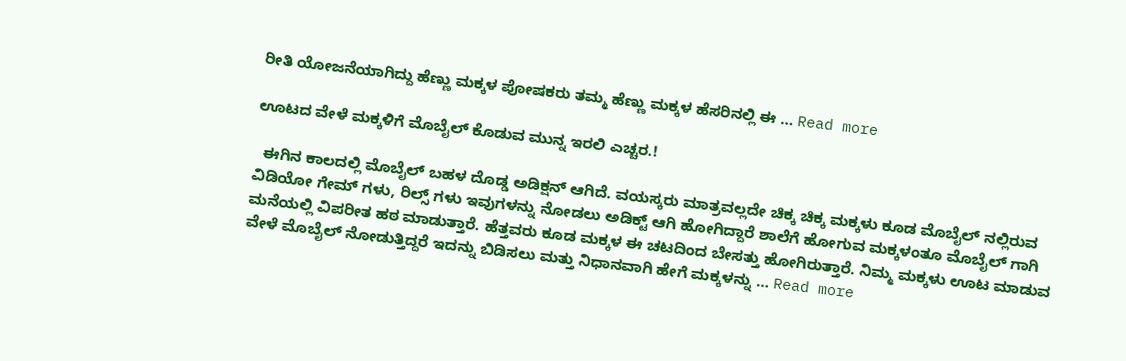ರೀತಿ ಯೋಜನೆಯಾಗಿದ್ದು ಹೆಣ್ಣು ಮಕ್ಕಳ ಪೋಷಕರು ತಮ್ಮ ಹೆಣ್ಣು ಮಕ್ಕಳ ಹೆಸರಿನಲ್ಲಿ ಈ … Read more

ಊಟದ ವೇಳೆ ಮಕ್ಕಳಿಗೆ ಮೊಬೈಲ್ ಕೊಡುವ ಮುನ್ನ ಇರಲಿ ಎಚ್ಚರ.!

  ಈಗಿನ ಕಾಲದಲ್ಲಿ ಮೊಬೈಲ್ ಬಹಳ ದೊಡ್ಡ ಅಡಿಕ್ಷನ್ ಆಗಿದೆ. ವಯಸ್ಕರು ಮಾತ್ರವಲ್ಲದೇ ಚಿಕ್ಕ ಚಿಕ್ಕ ಮಕ್ಕಳು ಕೂಡ ಮೊಬೈಲ್ ನಲ್ಲಿರುವ ವಿಡಿಯೋ ಗೇಮ್ ಗಳು, ರಿಲ್ಸ್ ಗಳು ಇವುಗಳನ್ನು ನೋಡಲು ಅಡಿಕ್ಟ್ ಆಗಿ ಹೋಗಿದ್ದಾರೆ ಶಾಲೆಗೆ ಹೋಗುವ ಮಕ್ಕಳಂತೂ ಮೊಬೈಲ್ ಗಾಗಿ ಮನೆಯಲ್ಲಿ ವಿಪರೀತ ಹಠ ಮಾಡುತ್ತಾರೆ. ಹೆತ್ತವರು ಕೂಡ ಮಕ್ಕಳ ಈ ಚಟದಿಂದ ಬೇಸತ್ತು ಹೋಗಿರುತ್ತಾರೆ. ನಿಮ್ಮ ಮಕ್ಕಳು ಊಟ ಮಾಡುವ ವೇಳೆ ಮೊಬೈಲ್ ನೋಡುತ್ತಿದ್ದರೆ ಇದನ್ನು ಬಿಡಿಸಲು ಮತ್ತು ನಿಧಾನವಾಗಿ ಹೇಗೆ ಮಕ್ಕಳನ್ನು … Read more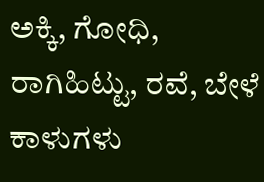ಅಕ್ಕಿ, ಗೋಧಿ, ರಾಗಿಹಿಟ್ಟು, ರವೆ, ಬೇಳೆ ಕಾಳುಗಳು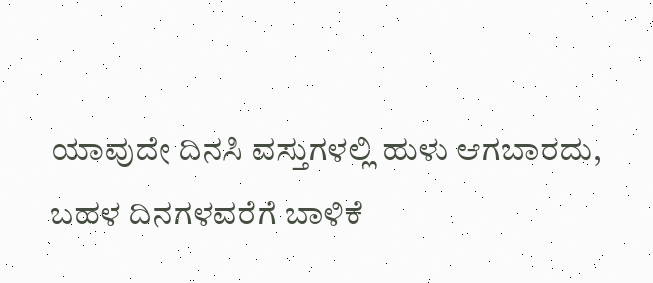ಯಾವುದೇ ದಿನಸಿ ವಸ್ತುಗಳಲ್ಲಿ ಹುಳು ಆಗಬಾರದು, ಬಹಳ ದಿನಗಳವರೆಗೆ ಬಾಳಿಕೆ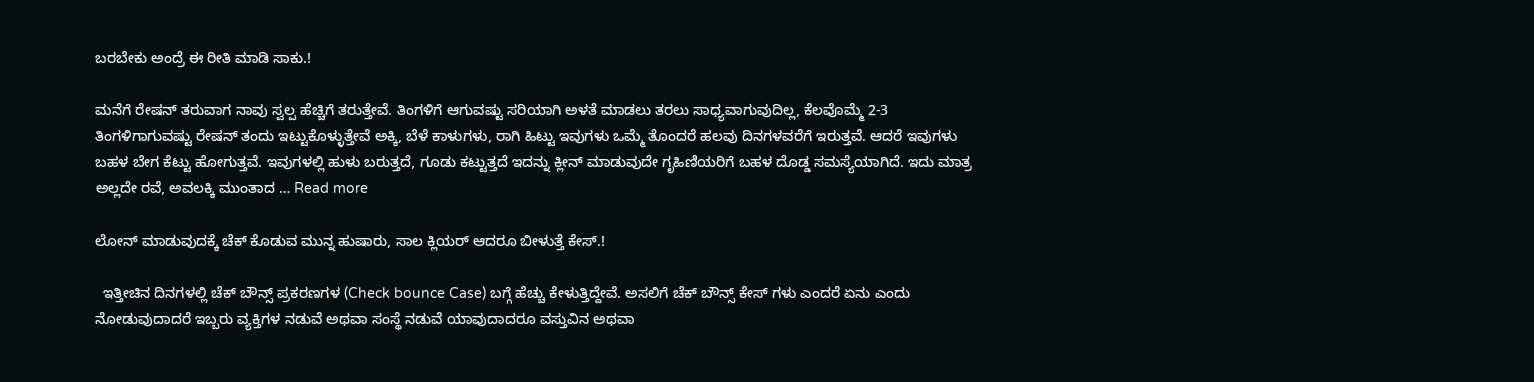ಬರಬೇಕು ಅಂದ್ರೆ ಈ ರೀತಿ ಮಾಡಿ ಸಾಕು.!

ಮನೆಗೆ ರೇಷನ್ ತರುವಾಗ ನಾವು ಸ್ವಲ್ಪ ಹೆಚ್ಚಿಗೆ ತರುತ್ತೇವೆ. ತಿಂಗಳಿಗೆ ಆಗುವಷ್ಟು ಸರಿಯಾಗಿ ಅಳತೆ ಮಾಡಲು ತರಲು ಸಾಧ್ಯವಾಗುವುದಿಲ್ಲ, ಕೆಲವೊಮ್ಮೆ 2-3 ತಿಂಗಳಿಗಾಗುವಷ್ಟು ರೇಷನ್ ತಂದು ಇಟ್ಟುಕೊಳ್ಳುತ್ತೇವೆ ಅಕ್ಕಿ, ಬೆಳೆ ಕಾಳುಗಳು, ರಾಗಿ ಹಿಟ್ಟು ಇವುಗಳು ಒಮ್ಮೆ ತೊಂದರೆ ಹಲವು ದಿನಗಳವರೆಗೆ ಇರುತ್ತವೆ. ಆದರೆ ಇವುಗಳು ಬಹಳ ಬೇಗ ಕೆಟ್ಟು ಹೋಗುತ್ತವೆ. ಇವುಗಳಲ್ಲಿ ಹುಳು ಬರುತ್ತದೆ, ಗೂಡು ಕಟ್ಟುತ್ತದೆ ಇದನ್ನು ಕ್ಲೀನ್ ಮಾಡುವುದೇ ಗೃಹಿಣಿಯರಿಗೆ ಬಹಳ ದೊಡ್ಡ ಸಮಸ್ಯೆಯಾಗಿದೆ. ಇದು ಮಾತ್ರ ಅಲ್ಲದೇ ರವೆ, ಅವಲಕ್ಕಿ ಮುಂತಾದ … Read more

ಲೋನ್ ಮಾಡುವುದಕ್ಕೆ ಚೆಕ್ ಕೊಡುವ ಮುನ್ನ ಹುಷಾರು, ಸಾಲ ಕ್ಲಿಯರ್ ಆದರೂ ಬೀಳುತ್ತೆ ಕೇಸ್.!

  ಇತ್ತೀಚಿನ ದಿನಗಳಲ್ಲಿ ಚೆಕ್ ಬೌನ್ಸ್ ಪ್ರಕರಣಗಳ (Check bounce Case) ಬಗ್ಗೆ ಹೆಚ್ಚು ಕೇಳುತ್ತಿದ್ದೇವೆ. ಅಸಲಿಗೆ ಚೆಕ್ ಬೌನ್ಸ್ ಕೇಸ್ ಗಳು ಎಂದರೆ ಏನು ಎಂದು ನೋಡುವುದಾದರೆ ಇಬ್ಬರು ವ್ಯಕ್ತಿಗಳ ನಡುವೆ ಅಥವಾ ಸಂಸ್ಥೆ ನಡುವೆ ಯಾವುದಾದರೂ ವಸ್ತುವಿನ ಅಥವಾ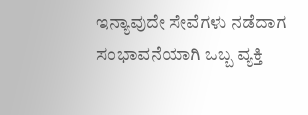ಇನ್ಯಾವುದೇ ಸೇವೆಗಳು ನಡೆದಾಗ ಸಂಭಾವನೆಯಾಗಿ ಒಬ್ಬ ವ್ಯಕ್ತಿ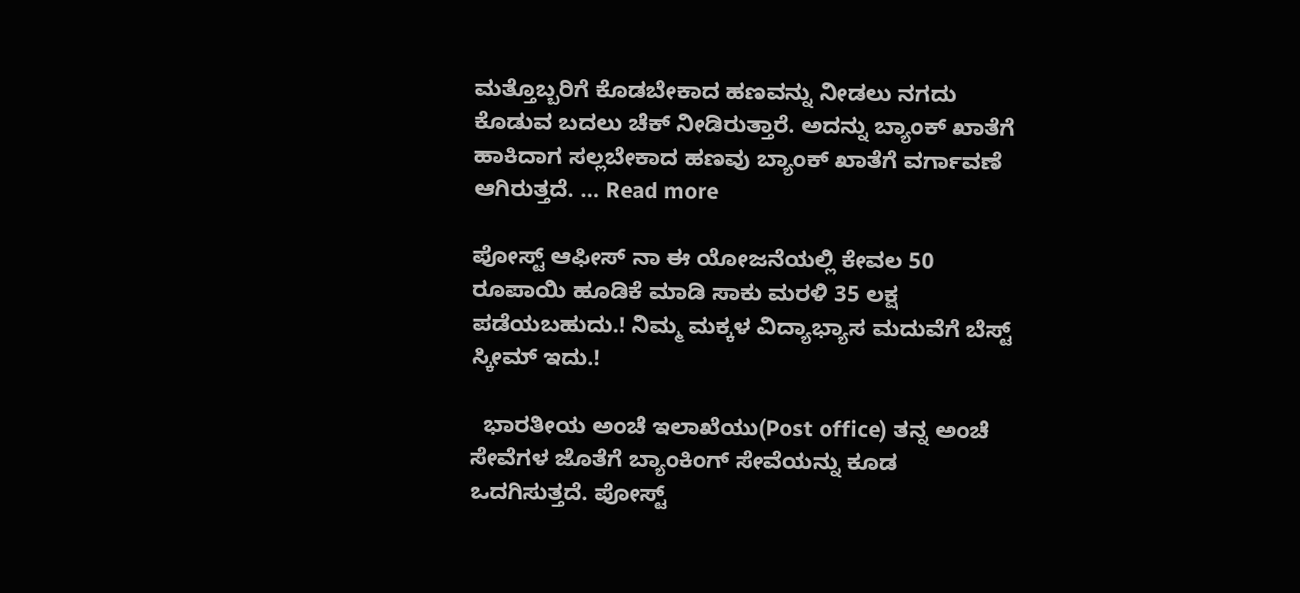ಮತ್ತೊಬ್ಬರಿಗೆ ಕೊಡಬೇಕಾದ ಹಣವನ್ನು ನೀಡಲು ನಗದು ಕೊಡುವ ಬದಲು ಚೆಕ್ ನೀಡಿರುತ್ತಾರೆ. ಅದನ್ನು ಬ್ಯಾಂಕ್ ಖಾತೆಗೆ ಹಾಕಿದಾಗ ಸಲ್ಲಬೇಕಾದ ಹಣವು ಬ್ಯಾಂಕ್ ಖಾತೆಗೆ ವರ್ಗಾವಣೆ ಆಗಿರುತ್ತದೆ. … Read more

ಪೋಸ್ಟ್ ಆಫೀಸ್ ನಾ ಈ ಯೋಜನೆಯಲ್ಲಿ ಕೇವಲ 50 ರೂಪಾಯಿ ಹೂಡಿಕೆ ಮಾಡಿ ಸಾಕು ಮರಳಿ 35 ಲಕ್ಷ ಪಡೆಯಬಹುದು.! ನಿಮ್ಮ ಮಕ್ಕಳ ವಿದ್ಯಾಭ್ಯಾಸ ಮದುವೆಗೆ ಬೆಸ್ಟ್ ಸ್ಕೀಮ್ ಇದು.!

  ಭಾರತೀಯ ಅಂಚೆ ಇಲಾಖೆಯು(Post office) ತನ್ನ ಅಂಚೆ ಸೇವೆಗಳ ಜೊತೆಗೆ ಬ್ಯಾಂಕಿಂಗ್ ಸೇವೆಯನ್ನು ಕೂಡ ಒದಗಿಸುತ್ತದೆ. ಪೋಸ್ಟ್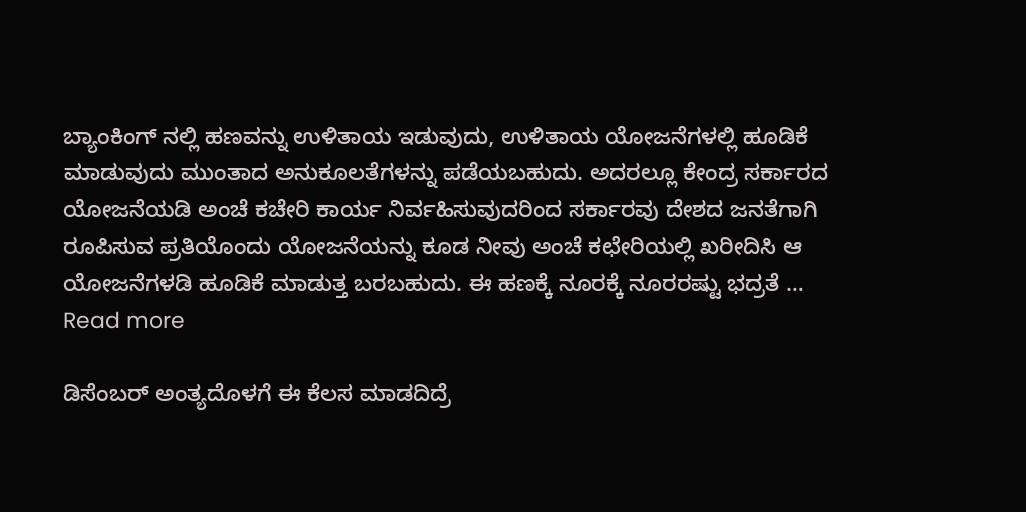ಬ್ಯಾಂಕಿಂಗ್ ನಲ್ಲಿ ಹಣವನ್ನು ಉಳಿತಾಯ ಇಡುವುದು, ಉಳಿತಾಯ ಯೋಜನೆಗಳಲ್ಲಿ ಹೂಡಿಕೆ ಮಾಡುವುದು ಮುಂತಾದ ಅನುಕೂಲತೆಗಳನ್ನು ಪಡೆಯಬಹುದು. ಅದರಲ್ಲೂ ಕೇಂದ್ರ ಸರ್ಕಾರದ ಯೋಜನೆಯಡಿ ಅಂಚೆ ಕಚೇರಿ ಕಾರ್ಯ ನಿರ್ವಹಿಸುವುದರಿಂದ ಸರ್ಕಾರವು ದೇಶದ ಜನತೆಗಾಗಿ ರೂಪಿಸುವ ಪ್ರತಿಯೊಂದು ಯೋಜನೆಯನ್ನು ಕೂಡ ನೀವು ಅಂಚೆ ಕಛೇರಿಯಲ್ಲಿ ಖರೀದಿಸಿ ಆ ಯೋಜನೆಗಳಡಿ ಹೂಡಿಕೆ ಮಾಡುತ್ತ ಬರಬಹುದು. ಈ ಹಣಕ್ಕೆ ನೂರಕ್ಕೆ ನೂರರಷ್ಟು ಭದ್ರತೆ … Read more

ಡಿಸೆಂಬರ್ ಅಂತ್ಯದೊಳಗೆ ಈ ಕೆಲಸ ಮಾಡದಿದ್ರೆ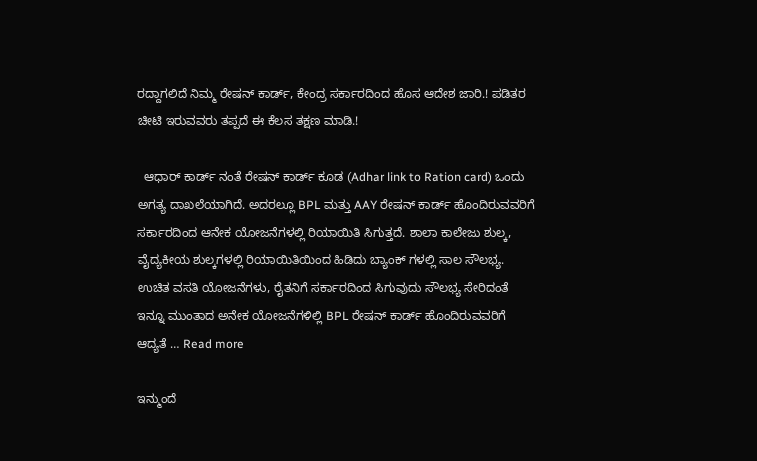ರದ್ದಾಗಲಿದೆ ನಿಮ್ಮ ರೇಷನ್ ಕಾರ್ಡ್, ಕೇಂದ್ರ ಸರ್ಕಾರದಿಂದ ಹೊಸ ಆದೇಶ ಜಾರಿ.! ಪಡಿತರ ಚೀಟಿ ಇರುವವರು ತಪ್ಪದೆ ಈ ಕೆಲಸ ತಕ್ಷಣ ಮಾಡಿ.!

  ಆಧಾರ್ ಕಾರ್ಡ್ ನಂತೆ ರೇಷನ್ ಕಾರ್ಡ್ ಕೂಡ (Adhar link to Ration card) ಒಂದು ಅಗತ್ಯ ದಾಖಲೆಯಾಗಿದೆ. ಅದರಲ್ಲೂ BPL ಮತ್ತು AAY ರೇಷನ್ ಕಾರ್ಡ್ ಹೊಂದಿರುವವರಿಗೆ ಸರ್ಕಾರದಿಂದ ಆನೇಕ ಯೋಜನೆಗಳಲ್ಲಿ ರಿಯಾಯಿತಿ ಸಿಗುತ್ತದೆ. ಶಾಲಾ ಕಾಲೇಜು ಶುಲ್ಕ, ವೈದ್ಯಕೀಯ ಶುಲ್ಕಗಳಲ್ಲಿ ರಿಯಾಯಿತಿಯಿಂದ ಹಿಡಿದು ಬ್ಯಾಂಕ್ ಗಳಲ್ಲಿ ಸಾಲ ಸೌಲಭ್ಯ. ಉಚಿತ ವಸತಿ ಯೋಜನೆಗಳು, ರೈತನಿಗೆ ಸರ್ಕಾರದಿಂದ ಸಿಗುವುದು ಸೌಲಭ್ಯ ಸೇರಿದಂತೆ ಇನ್ನೂ ಮುಂತಾದ ಅನೇಕ ಯೋಜನೆಗಳಿಲ್ಲಿ BPL ರೇಷನ್ ಕಾರ್ಡ್ ಹೊಂದಿರುವವರಿಗೆ ಆದ್ಯತೆ … Read more

ಇನ್ಮುಂದೆ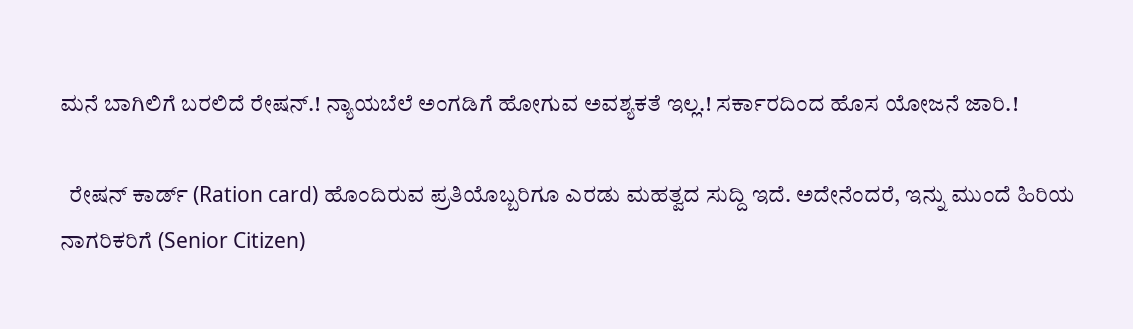ಮನೆ ಬಾಗಿಲಿಗೆ ಬರಲಿದೆ ರೇಷನ್.! ನ್ಯಾಯಬೆಲೆ ಅಂಗಡಿಗೆ ಹೋಗುವ ಅವಶ್ಯಕತೆ ಇಲ್ಲ.! ಸರ್ಕಾರದಿಂದ ಹೊಸ ಯೋಜನೆ ಜಾರಿ.!

  ರೇಷನ್ ಕಾರ್ಡ್ (Ration card) ಹೊಂದಿರುವ ಪ್ರತಿಯೊಬ್ಬರಿಗೂ ಎರಡು ಮಹತ್ವದ ಸುದ್ದಿ ಇದೆ. ಅದೇನೆಂದರೆ, ಇನ್ನು ಮುಂದೆ ಹಿರಿಯ ನಾಗರಿಕರಿಗೆ (Senior Citizen)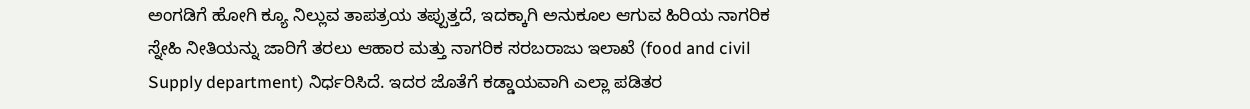ಅಂಗಡಿಗೆ ಹೋಗಿ ಕ್ಯೂ ನಿಲ್ಲುವ ತಾಪತ್ರಯ ತಪ್ಪುತ್ತದೆ, ಇದಕ್ಕಾಗಿ ಅನುಕೂಲ ಆಗುವ ಹಿರಿಯ ನಾಗರಿಕ ಸ್ನೇಹಿ ನೀತಿಯನ್ನು ಜಾರಿಗೆ ತರಲು ಆಹಾರ ಮತ್ತು ನಾಗರಿಕ ಸರಬರಾಜು ಇಲಾಖೆ (food and civil Supply department) ನಿರ್ಧರಿಸಿದೆ. ಇದರ ಜೊತೆಗೆ ಕಡ್ಡಾಯವಾಗಿ ಎಲ್ಲಾ ಪಡಿತರ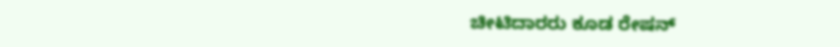ಚೀಟಿದಾರರು ಕೂಡ ರೇಷನ್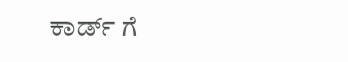ಕಾರ್ಡ್ ಗೆ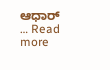ಆಧಾರ್ … Read more